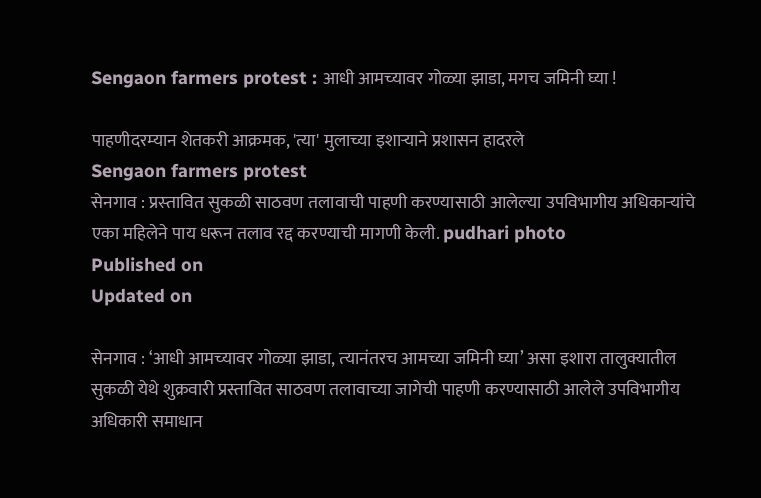Sengaon farmers protest : आधी आमच्‍यावर गोळ्या झाडा, मगच जमिनी घ्या !

पाहणीदरम्‍यान शेतकरी आक्रमक, 'त्या' मुलाच्या इशाऱ्याने प्रशासन हादरले
Sengaon farmers protest
सेनगाव : प्रस्‍तावित सुकळी साठवण तलावाची पाहणी करण्यासाठी आलेल्‍या उपविभागीय अधिकाऱ्यांचे एका महिलेने पाय धरून तलाव रद्द करण्याची मागणी केली. pudhari photo
Published on
Updated on

सेनगाव : ‘आधी आमच्‍यावर गोळ्या झाडा, त्‍यानंतरच आमच्‍या जमिनी घ्या’ असा इशारा तालुक्यातील सुकळी येथे शुक्रवारी प्रस्तावित साठवण तलावाच्या जागेची पाहणी करण्यासाठी आलेले उपविभागीय अधिकारी समाधान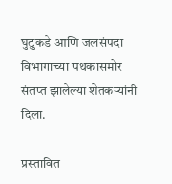घुटुकडे आणि जलसंपदा विभागाच्या पथकासमोर संतप्‍त झालेल्‍या शेतकऱ्यांनी दिला.

प्रस्‍तावित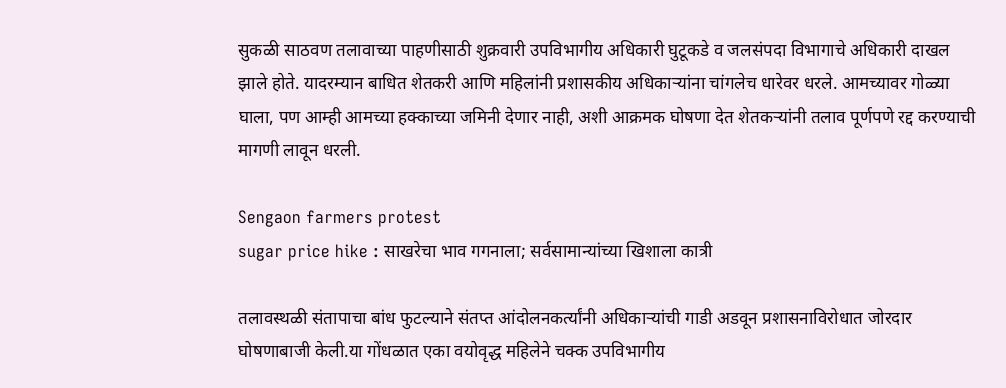सुकळी साठवण तलावाच्‍या पाहणीसाठी शुक्रवारी उपविभागीय अधिकारी घुटूकडे व जलसंपदा विभागाचे अधिकारी दाखल झाले होते. यादरम्‍यान बाधित शेतकरी आणि महिलांनी प्रशासकीय अधिकाऱ्यांना चांगलेच धारेवर धरले. आमच्यावर गोळ्या घाला, पण आम्ही आमच्या हक्काच्या जमिनी देणार नाही, अशी आक्रमक घोषणा देत शेतकऱ्यांनी तलाव पूर्णपणे रद्द करण्याची मागणी लावून धरली.

Sengaon farmers protest
sugar price hike : साखरेचा भाव गगनाला; सर्वसामान्यांच्या खिशाला कात्री

तलावस्थळी संतापाचा बांध फुटल्याने संतप्त आंदोलनकर्त्यांनी अधिकाऱ्यांची गाडी अडवून प्रशासनाविरोधात जोरदार घोषणाबाजी केली.या गोंधळात एका वयोवृद्ध महिलेने चक्क उपविभागीय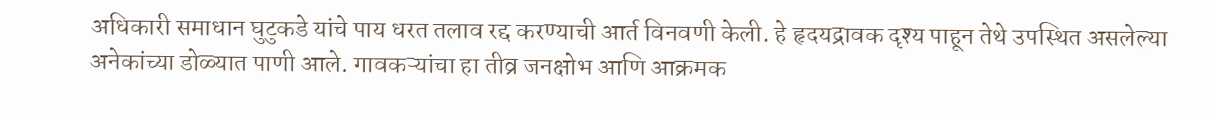अधिकारी समाधान घुटुकडे यांचे पाय धरत तलाव रद्द करण्याची आर्त विनवणी केली. हे हृदयद्रावक दृश्य पाहून तेथे उपस्थित असलेल्या अनेकांच्या डोळ्यात पाणी आले. गावकऱ्यांचा हा तीव्र जनक्षोभ आणि आक्रमक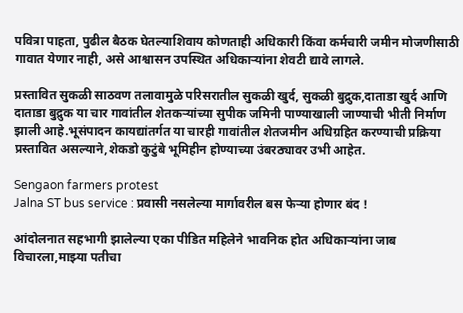पवित्रा पाहता, पुढील बैठक घेतल्याशिवाय कोणताही अधिकारी किंवा कर्मचारी जमीन मोजणीसाठी गावात येणार नाही, असे आश्वासन उपस्थित अधिकाऱ्यांना शेवटी द्यावे लागले.

प्रस्तावित सुकळी साठवण तलावामुळे परिसरातील सुकळी खुर्द, सुकळी बुद्रुक,दाताडा खुर्द आणि दाताडा बुद्रुक या चार गावांतील शेतकऱ्यांच्या सुपीक जमिनी पाण्याखाली जाण्याची भीती निर्माण झाली आहे.भूसंपादन कायद्यांतर्गत या चारही गावांतील शेतजमीन अधिग्रहित करण्याची प्रक्रिया प्रस्तावित असल्याने,शेकडो कुटुंबे भूमिहीन होण्याच्या उंबरठ्यावर उभी आहेत.

Sengaon farmers protest
Jalna ST bus service : प्रवासी नसलेल्या मार्गावरील बस फेऱ्या होणार बंद !

आंदोलनात सहभागी झालेल्या एका पीडित महिलेने भावनिक होत अधिकाऱ्यांना जाब विचारला,माझ्या पतीचा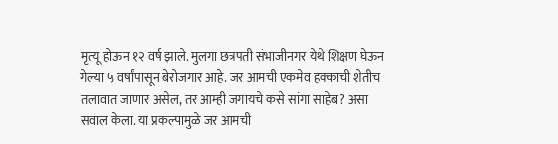मृत्‍यू होऊन १२ वर्ष झाले. मुलगा छत्रपती संभाजीनगर येथे शिक्षण घेऊन गेल्या ५ वर्षांपासून बेरोजगार आहे. जर आमची एकमेव हक्काची शेतीच तलावात जाणार असेल, तर आम्ही जगायचे कसे सांगा साहेब? असा सवाल केला. या प्रकल्पामुळे जर आमची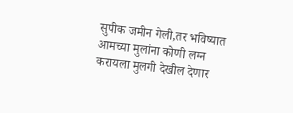सुपीक जमीन गेली,तर भविष्यात आमच्या मुलांना कोणी लग्न करायला मुलगी देखील देणार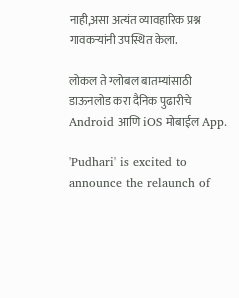नाही,असा अत्यंत व्यावहारिक प्रश्न गावकऱ्यांनी उपस्थित केला.

लोकल ते ग्लोबल बातम्यांसाठी डाऊनलोड करा दैनिक पुढारीचे Android आणि iOS मोबाईल App.

'Pudhari' is excited to announce the relaunch of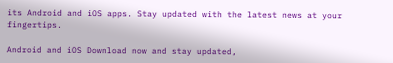its Android and iOS apps. Stay updated with the latest news at your fingertips.

Android and iOS Download now and stay updated,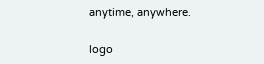anytime, anywhere.

logo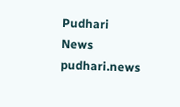Pudhari News
pudhari.news